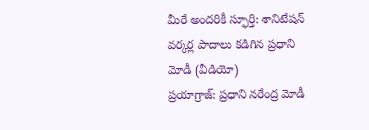మీరే అందరికీ స్ఫూర్తి: శానిటేషన్ వర్కర్ల పాదాలు కడిగిన ప్రధాని మోడీ (వీడియో)
ప్రయాగ్రాజ్: ప్రధాని నరేంద్ర మోడీ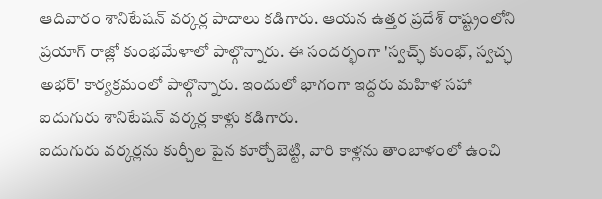ఆదివారం శానిటేషన్ వర్కర్ల పాదాలు కడిగారు. ఆయన ఉత్తర ప్రదేశ్ రాష్ట్రంలోని ప్రయాగ్ రాజ్లో కుంభమేళాలో పాల్గొన్నారు. ఈ సందర్భంగా 'స్వచ్ఛ్ కుంభ్, స్వచ్ఛ అభర్' కార్యక్రమంలో పాల్గొన్నారు. ఇందులో భాగంగా ఇద్దరు మహిళ సహా ఐదుగురు శానిటేషన్ వర్కర్ల కాళ్లు కడిగారు.
ఐదుగురు వర్కర్లను కుర్చీల పైన కూర్చోబెట్టి, వారి కాళ్లను తాంబాళంలో ఉంచి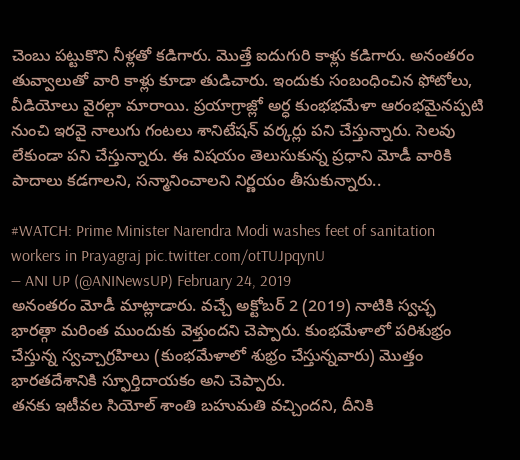చెంబు పట్టుకొని నీళ్లతో కడిగారు. మొత్తే ఐదుగురి కాళ్లు కడిగారు. అనంతరం తువ్వాలుతో వారి కాళ్లు కూడా తుడిచారు. ఇందుకు సంబంధించిన ఫోటోలు, వీడియోలు వైరల్గా మారాయి. ప్రయాగ్రాజ్లో అర్ధ కుంభభమేళా ఆరంభమైనప్పటి నుంచి ఇరవై నాలుగు గంటలు శానిటేషన్ వర్కర్లు పని చేస్తున్నారు. సెలవు లేకుండా పని చేస్తున్నారు. ఈ విషయం తెలుసుకున్న ప్రధాని మోడీ వారికి పాదాలు కడగాలని, సన్మానించాలని నిర్ణయం తీసుకున్నారు..

#WATCH: Prime Minister Narendra Modi washes feet of sanitation workers in Prayagraj pic.twitter.com/otTUJpqynU
— ANI UP (@ANINewsUP) February 24, 2019
అనంతరం మోడీ మాట్లాడారు. వచ్చే అక్టోబర్ 2 (2019) నాటికి స్వచ్ఛ భారత్గా మరింత ముందుకు వెళ్తుందని చెప్పారు. కుంభమేళాలో పరిశుభ్రం చేస్తున్న స్వచ్చాగ్రహిలు (కుంభమేళాలో శుభ్రం చేస్తున్నవారు) మొత్తం భారతదేశానికి స్ఫూర్తిదాయకం అని చెప్పారు.
తనకు ఇటీవల సియోల్ శాంతి బహుమతి వచ్చిందని, దీనికి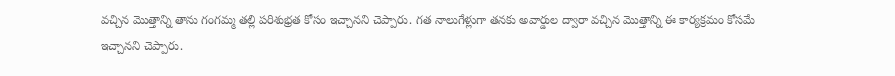వచ్చిన మొత్తాన్ని తాను గంగమ్మ తల్లి పరిశుభ్రత కోసం ఇచ్చానని చెప్పారు. గత నాలుగేళ్లుగా తనకు అవార్డుల ద్వారా వచ్చిన మొత్తాన్ని ఈ కార్యక్రమం కోసమే ఇచ్చానని చెప్పారు.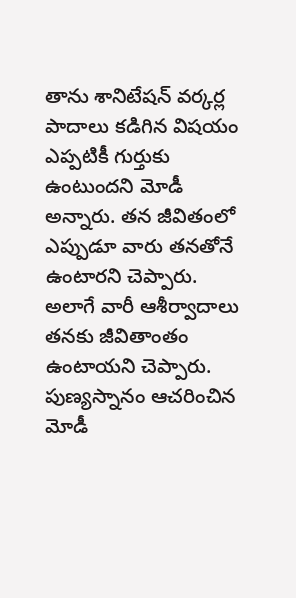తాను శానిటేషన్ వర్కర్ల పాదాలు కడిగిన విషయం ఎప్పటికీ గుర్తుకు ఉంటుందని మోడీ అన్నారు. తన జీవితంలో ఎప్పుడూ వారు తనతోనే ఉంటారని చెప్పారు. అలాగే వారీ ఆశీర్వాదాలు తనకు జీవితాంతం ఉంటాయని చెప్పారు.
పుణ్యస్నానం ఆచరించిన మోడీ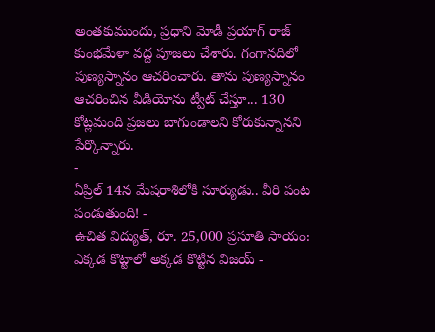అంతకుముందు, ప్రధాని మోడీ ప్రయాగ్ రాజ్ కుంభమేళా వద్ద పూజలు చేశారు. గంగానదిలో పుణ్యస్నానం ఆచరించారు. తాను పుణ్యస్నానం ఆచరించిన వీడియోను ట్వీట్ చేస్తూ... 130 కోట్లమంది ప్రజలు బాగుండాలని కోరుకున్నానని పేర్కొన్నారు.
-
ఏప్రిల్ 14న మేషరాశిలోకి సూర్యుడు.. వీరి పంట పండుతుంది! -
ఉచిత విద్యుత్, రూ. 25,000 ప్రసూతి సాయం: ఎక్కడ కొట్టాలో అక్కడ కొట్టిన విజయ్ -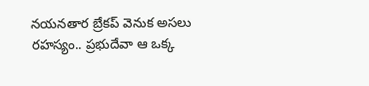నయనతార బ్రేకప్ వెనుక అసలు రహస్యం.. ప్రభుదేవా ఆ ఒక్క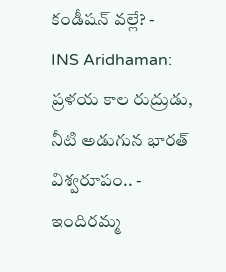కండీషన్ వల్లే? -
INS Aridhaman: ప్రళయ కాల రుద్రుడు, నీటి అడుగున భారత్ విశ్వరూపం.. -
ఇందిరమ్మ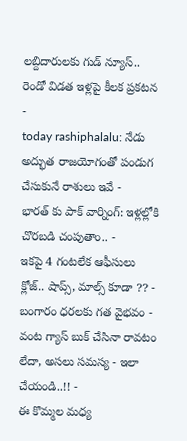లబ్దిదారులకు గుడ్ న్యూస్.. రెండో విడత ఇళ్లపై కీలక ప్రకటన -
today rashiphalalu: నేడు అద్భుత రాజయోగంతో పండుగ చేసుకునే రాశులు ఇవే -
భారత్ కు పాక్ వార్నింగ్: ఇళ్లల్లోకి చొరబడి చంపుతాం.. -
ఇకపై 4 గంటలేక ఆఫీసులు క్లోజ్.. షాప్స్, మాల్స్ కూడా ?? -
బంగారం ధరలకు గత వైభవం -
వంట గ్యాస్ బుక్ చేసినా రావటం లేదా, అసలు సమస్య - ఇలా చేయండి..!! -
ఈ కొమ్మల మధ్య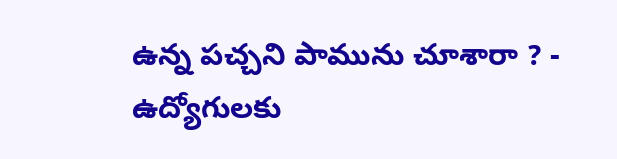ఉన్న పచ్చని పామును చూశారా ? -
ఉద్యోగులకు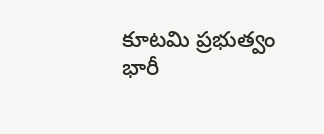కూటమి ప్రభుత్వం భారీ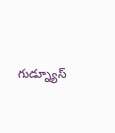గుడ్న్యూస్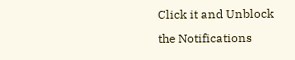Click it and Unblock the Notifications